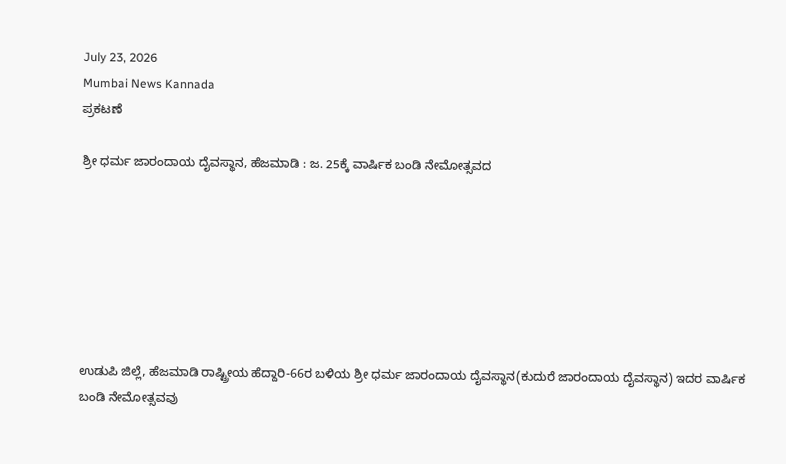July 23, 2026
Mumbai News Kannada
ಪ್ರಕಟಣೆ

ಶ್ರೀ ಧರ್ಮ ಜಾರಂದಾಯ ದೈವಸ್ಥಾನ, ಹೆಜಮಾಡಿ : ಜ. 25ಕ್ಕೆ ವಾರ್ಷಿಕ ಬಂಡಿ ನೇಮೋತ್ಸವದ







ಉಡುಪಿ ಜಿಲ್ಲೆ, ಹೆಜಮಾಡಿ ರಾಷ್ಟ್ರೀಯ ಹೆದ್ದಾರಿ-66ರ ಬಳಿಯ ಶ್ರೀ ಧರ್ಮ ಜಾರಂದಾಯ ದೈವಸ್ಥಾನ(ಕುದುರೆ ಜಾರಂದಾಯ ದೈವಸ್ಥಾನ) ಇದರ ವಾರ್ಷಿಕ ಬಂಡಿ ನೇಮೋತ್ಸವವು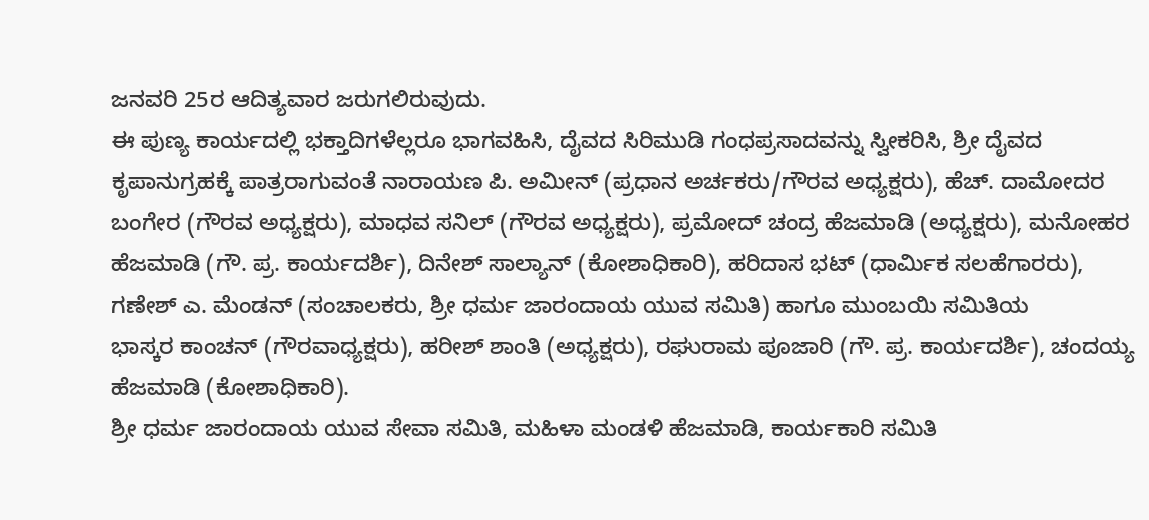ಜನವರಿ 25ರ ಆದಿತ್ಯವಾರ ಜರುಗಲಿರುವುದು.
ಈ ಪುಣ್ಯ ಕಾರ್ಯದಲ್ಲಿ ಭಕ್ತಾದಿಗಳೆಲ್ಲರೂ ಭಾಗವಹಿಸಿ, ದೈವದ ಸಿರಿಮುಡಿ ಗಂಧಪ್ರಸಾದವನ್ನು ಸ್ವೀಕರಿಸಿ, ಶ್ರೀ ದೈವದ ಕೃಪಾನುಗ್ರಹಕ್ಕೆ ಪಾತ್ರರಾಗುವಂತೆ ನಾರಾಯಣ ಪಿ. ಅಮೀನ್ (ಪ್ರಧಾನ ಅರ್ಚಕರು/ಗೌರವ ಅಧ್ಯಕ್ಷರು), ಹೆಚ್. ದಾಮೋದರ ಬಂಗೇರ (ಗೌರವ ಅಧ್ಯಕ್ಷರು), ಮಾಧವ ಸನಿಲ್ (ಗೌರವ ಅಧ್ಯಕ್ಷರು), ಪ್ರಮೋದ್ ಚಂದ್ರ ಹೆಜಮಾಡಿ (ಅಧ್ಯಕ್ಷರು), ಮನೋಹರ ಹೆಜಮಾಡಿ (ಗೌ. ಪ್ರ. ಕಾರ್ಯದರ್ಶಿ), ದಿನೇಶ್ ಸಾಲ್ಯಾನ್ (ಕೋಶಾಧಿಕಾರಿ), ಹರಿದಾಸ ಭಟ್ (ಧಾರ್ಮಿಕ ಸಲಹೆಗಾರರು), ಗಣೇಶ್ ಎ. ಮೆಂಡನ್ (ಸಂಚಾಲಕರು, ಶ್ರೀ ಧರ್ಮ ಜಾರಂದಾಯ ಯುವ ಸಮಿತಿ) ಹಾಗೂ ಮುಂಬಯಿ ಸಮಿತಿಯ
ಭಾಸ್ಕರ ಕಾಂಚನ್ (ಗೌರವಾಧ್ಯಕ್ಷರು), ಹರೀಶ್ ಶಾಂತಿ (ಅಧ್ಯಕ್ಷರು), ರಘುರಾಮ ಪೂಜಾರಿ (ಗೌ. ಪ್ರ. ಕಾರ್ಯದರ್ಶಿ), ಚಂದಯ್ಯ ಹೆಜಮಾಡಿ (ಕೋಶಾಧಿಕಾರಿ).
ಶ್ರೀ ಧರ್ಮ ಜಾರಂದಾಯ ಯುವ ಸೇವಾ ಸಮಿತಿ, ಮಹಿಳಾ ಮಂಡಳಿ ಹೆಜಮಾಡಿ, ಕಾರ್ಯಕಾರಿ ಸಮಿತಿ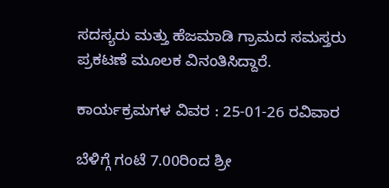ಸದಸ್ಯರು ಮತ್ತು ಹೆಜಮಾಡಿ ಗ್ರಾಮದ ಸಮಸ್ತರು ಪ್ರಕಟಣೆ ಮೂಲಕ ವಿನಂತಿಸಿದ್ದಾರೆ.

ಕಾರ್ಯಕ್ರಮಗಳ ವಿವರ : 25-01-26 ರವಿವಾರ

ಬೆಳಿಗ್ಗೆ ಗಂಟೆ 7.00ರಿಂದ ಶ್ರೀ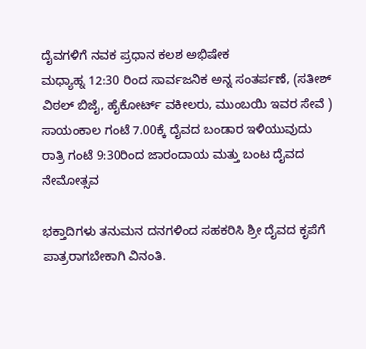ದೈವಗಳಿಗೆ ನವಕ ಪ್ರಧಾನ ಕಲಶ ಅಭಿಷೇಕ
ಮಧ್ಯಾಹ್ನ 12:30 ರಿಂದ ಸಾರ್ವಜನಿಕ ಅನ್ನ ಸಂತರ್ಪಣೆ, (ಸತೀಶ್ ವಿಠಲ್ ಬಿಜೈ, ಹೈಕೋರ್ಟ್ ವಕೀಲರು, ಮುಂಬಯಿ ಇವರ ಸೇವೆ )
ಸಾಯಂಕಾಲ ಗಂಟೆ 7.00ಕ್ಕೆ ದೈವದ ಬಂಡಾರ ಇಳಿಯುವುದು
ರಾತ್ರಿ ಗಂಟೆ 9:30ರಿಂದ ಜಾರಂದಾಯ ಮತ್ತು ಬಂಟ ದೈವದ ನೇಮೋತ್ಸವ

ಭಕ್ತಾದಿಗಳು ತನುಮನ ದನಗಳಿಂದ ಸಹಕರಿಸಿ ಶ್ರೀ ದೈವದ ಕೃಪೆಗೆ ಪಾತ್ರರಾಗಬೇಕಾಗಿ ವಿನಂತಿ.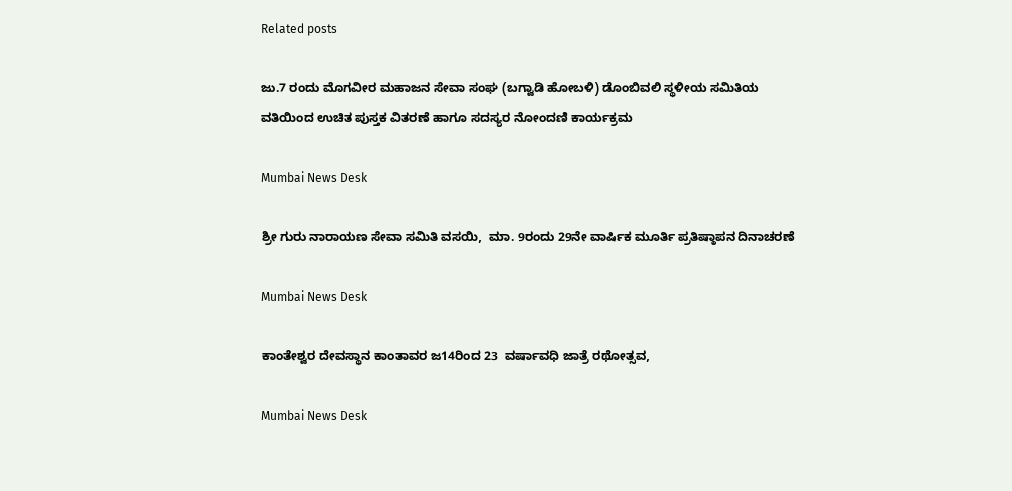Related posts

ಜು.7 ರಂದು ಮೊಗವೀರ ಮಹಾಜನ ಸೇವಾ ಸಂಘ (ಬಗ್ವಾಡಿ ಹೋಬಳಿ) ಡೊಂಬಿವಲಿ ಸ್ಥಳೀಯ ಸಮಿತಿಯ ವತಿಯಿಂದ ಉಚಿತ ಪುಸ್ತಕ ವಿತರಣೆ ಹಾಗೂ ಸದಸ್ಯರ ನೋಂದಣಿ ಕಾರ್ಯಕ್ರಮ

Mumbai News Desk

ಶ್ರೀ ಗುರು ನಾರಾಯಣ ಸೇವಾ ಸಮಿತಿ ವಸಯಿ,  ಮಾ. 9ರಂದು 29ನೇ ವಾರ್ಷಿಕ ಮೂರ್ತಿ ಪ್ರತಿಷ್ಠಾಪನ ದಿನಾಚರಣೆ

Mumbai News Desk

ಕಾಂತೇಶ್ವರ ದೇವಸ್ಥಾನ ಕಾಂತಾವರ ಜ14ರಿಂದ 23  ವರ್ಷಾವಧಿ ಜಾತ್ರೆ ರಥೋತ್ಸವ,

Mumbai News Desk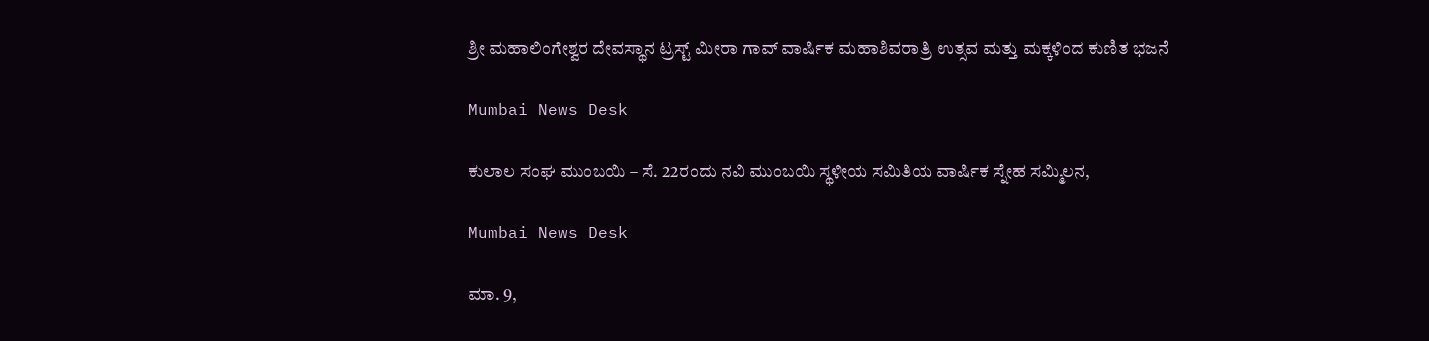ಶ್ರೀ ಮಹಾಲಿಂಗೇಶ್ವರ ದೇವಸ್ಥಾನ ಟ್ರಸ್ಟ್ ಮೀರಾ ಗಾವ್ ವಾರ್ಷಿಕ ಮಹಾಶಿವರಾತ್ರಿ ಉತ್ಸವ ಮತ್ತು ಮಕ್ಕಳಿಂದ ಕುಣಿತ ಭಜನೆ

Mumbai News Desk

ಕುಲಾಲ ಸಂಘ ಮುಂಬಯಿ – ಸೆ. 22ರಂದು ನವಿ ಮುಂಬಯಿ ಸ್ಥಳೀಯ ಸಮಿತಿಯ ವಾರ್ಷಿಕ ಸ್ನೇಹ ಸಮ್ಮಿಲನ,

Mumbai News Desk

ಮಾ. 9,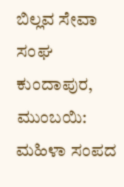ಬಿಲ್ಲವ ಸೇವಾ ಸಂಘ ಕುಂದಾಪುರ, ಮುಂಬಯಿ: ಮಹಿಳಾ ಸಂಪದ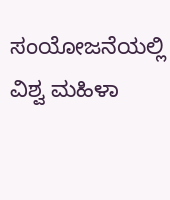ಸಂಯೋಜನೆಯಲ್ಲಿ ವಿಶ್ವ ಮಹಿಳಾ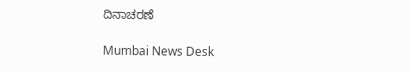ದಿನಾಚರಣೆ

Mumbai News Desk